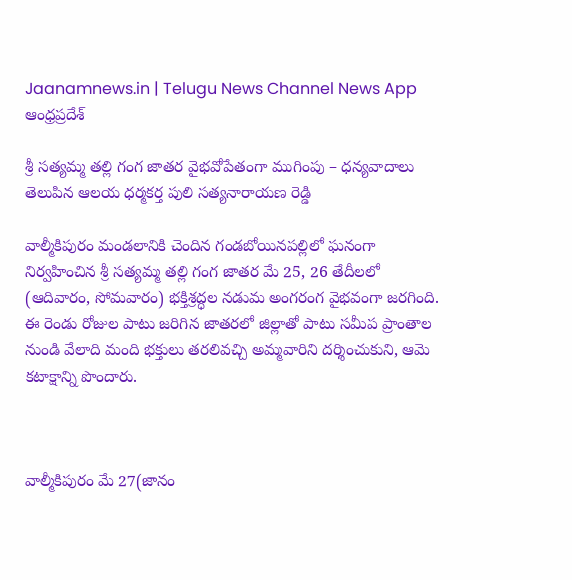Jaanamnews.in | Telugu News Channel News App
ఆంధ్రప్రదేశ్

శ్రీ సత్యమ్మ తల్లి గంగ జాతర వైభవోపేతంగా ముగింపు – ధన్యవాదాలు తెలుపిన ఆలయ ధర్మకర్త పులి సత్యనారాయణ రెడ్డి

వాల్మీకిపురం మండలానికి చెందిన గండబోయినపల్లిలో ఘనంగా నిర్వహించిన శ్రీ సత్యమ్మ తల్లి గంగ జాతర మే 25, 26 తేదీలలో (ఆదివారం, సోమవారం) భక్తిశ్రద్ధల నడుమ అంగరంగ వైభవంగా జరగింది. ఈ రెండు రోజుల పాటు జరిగిన జాతరలో జిల్లాతో పాటు సమీప ప్రాంతాల నుండి వేలాది మంది భక్తులు తరలివచ్చి అమ్మవారిని దర్శించుకుని, ఆమె కటాక్షాన్ని పొందారు.



వాల్మీకిపురం మే 27(జానం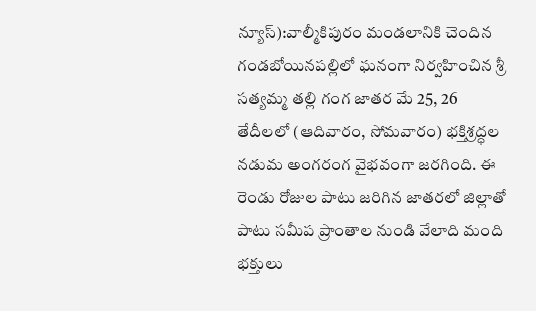న్యూస్):వాల్మీకిపురం మండలానికి చెందిన గండబోయినపల్లిలో ఘనంగా నిర్వహించిన శ్రీ సత్యమ్మ తల్లి గంగ జాతర మే 25, 26 తేదీలలో (ఆదివారం, సోమవారం) భక్తిశ్రద్ధల నడుమ అంగరంగ వైభవంగా జరగింది. ఈ రెండు రోజుల పాటు జరిగిన జాతరలో జిల్లాతో పాటు సమీప ప్రాంతాల నుండి వేలాది మంది భక్తులు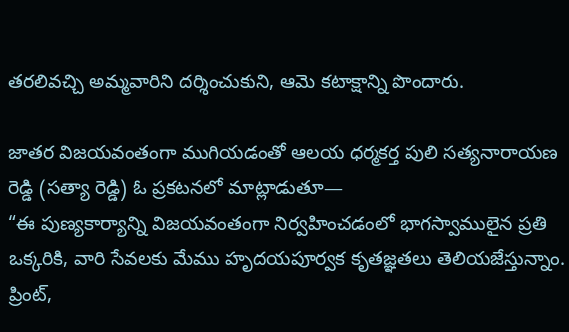తరలివచ్చి అమ్మవారిని దర్శించుకుని, ఆమె కటాక్షాన్ని పొందారు.

జాతర విజయవంతంగా ముగియడంతో ఆలయ ధర్మకర్త పులి సత్యనారాయణ రెడ్డి (సత్యా రెడ్డి) ఓ ప్రకటనలో మాట్లాడుతూ—
“ఈ పుణ్యకార్యాన్ని విజయవంతంగా నిర్వహించడంలో భాగస్వాములైన ప్రతి ఒక్కరికి, వారి సేవలకు మేము హృదయపూర్వక కృతజ్ఞతలు తెలియజేస్తున్నాం. ప్రింట్,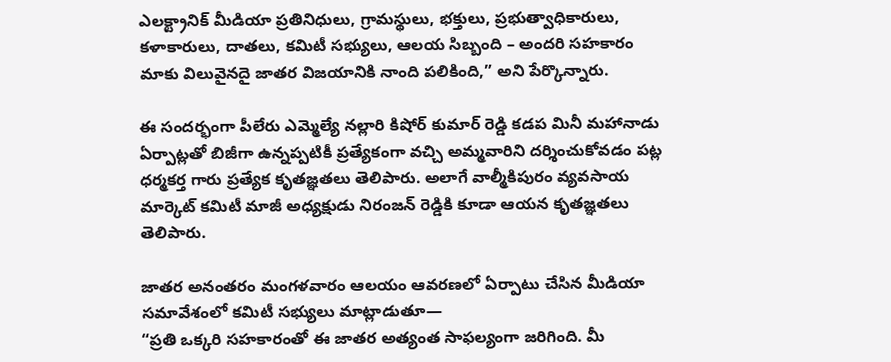ఎలక్ట్రానిక్ మీడియా ప్రతినిధులు, గ్రామస్థులు, భక్తులు, ప్రభుత్వాధికారులు, కళాకారులు, దాతలు, కమిటీ సభ్యులు, ఆలయ సిబ్బంది – అందరి సహకారం మాకు విలువైనదై జాతర విజయానికి నాంది పలికింది,” అని పేర్కొన్నారు.

ఈ సందర్భంగా పీలేరు ఎమ్మెల్యే నల్లారి కిషోర్ కుమార్ రెడ్డి కడప మినీ మహానాడు ఏర్పాట్లతో బిజీగా ఉన్నప్పటికీ ప్రత్యేకంగా వచ్చి అమ్మవారిని దర్శించుకోవడం పట్ల ధర్మకర్త గారు ప్రత్యేక కృతజ్ఞతలు తెలిపారు. అలాగే వాల్మీకిపురం వ్యవసాయ మార్కెట్ కమిటీ మాజీ అధ్యక్షుడు నిరంజన్ రెడ్డికి కూడా ఆయన కృతజ్ఞతలు తెలిపారు.

జాతర అనంతరం మంగళవారం ఆలయం ఆవరణలో ఏర్పాటు చేసిన మీడియా సమావేశంలో కమిటీ సభ్యులు మాట్లాడుతూ—
“ప్రతి ఒక్కరి సహకారంతో ఈ జాతర అత్యంత సాఫల్యంగా జరిగింది. మీ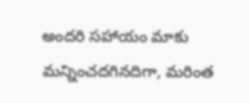అందరి సహాయం మాకు మన్నించదగినదిగా, మరింత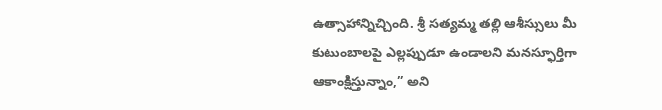ఉత్సాహాన్నిచ్చింది. శ్రీ సత్యమ్మ తల్లి ఆశీస్సులు మీ కుటుంబాలపై ఎల్లప్పుడూ ఉండాలని మనస్ఫూర్తిగా ఆకాంక్షిస్తున్నాం,” అని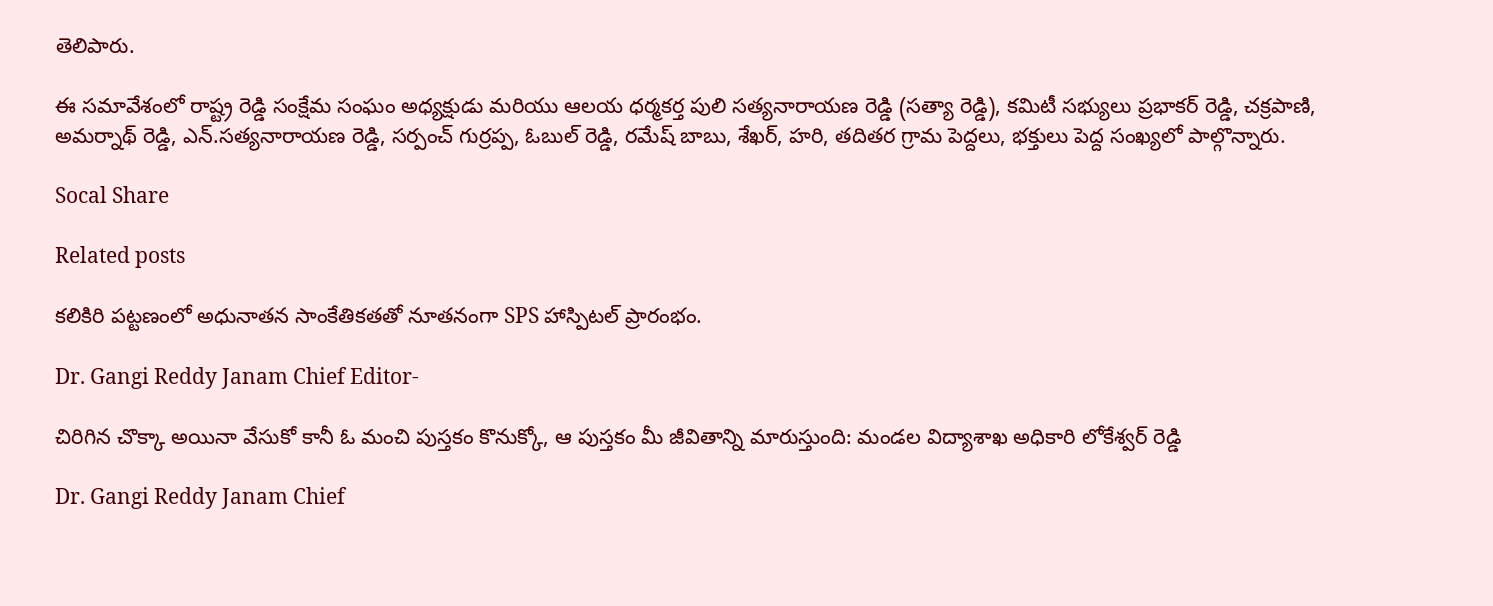తెలిపారు.

ఈ సమావేశంలో రాష్ట్ర రెడ్డి సంక్షేమ సంఘం అధ్యక్షుడు మరియు ఆలయ ధర్మకర్త పులి సత్యనారాయణ రెడ్డి (సత్యా రెడ్డి), కమిటీ సభ్యులు ప్రభాకర్ రెడ్డి, చక్రపాణి, అమర్నాథ్ రెడ్డి, ఎన్.సత్యనారాయణ రెడ్డి, సర్పంచ్ గుర్రప్ప, ఓబుల్ రెడ్డి, రమేష్ బాబు, శేఖర్, హరి, తదితర గ్రామ పెద్దలు, భక్తులు పెద్ద సంఖ్యలో పాల్గొన్నారు.

Socal Share

Related posts

కలికిరి పట్టణంలో అధునాతన సాంకేతికతతో నూతనంగా SPS హాస్పిటల్ ప్రారంభం.

Dr. Gangi Reddy Janam Chief Editor-

చిరిగిన చొక్కా అయినా వేసుకో కానీ ఓ మంచి పుస్తకం కొనుక్కో, ఆ పుస్తకం మీ జీవితాన్ని మారుస్తుంది: మండల విద్యాశాఖ అధికారి లోకేశ్వర్ రెడ్డి

Dr. Gangi Reddy Janam Chief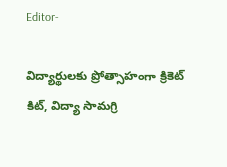Editor-

విద్యార్థులకు ప్రోత్సాహంగా క్రికెట్ కిట్, విద్యా సామగ్రి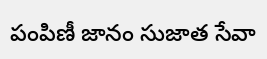పంపిణీ జానం సుజాత సేవా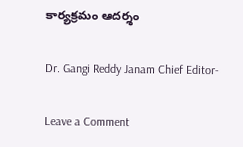కార్యక్రమం ఆదర్శం

Dr. Gangi Reddy Janam Chief Editor-

Leave a Comment